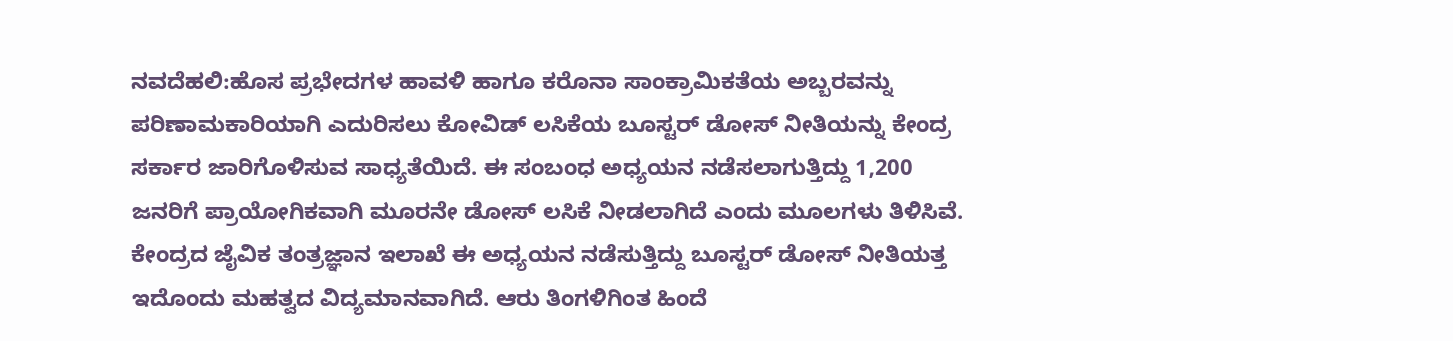ನವದೆಹಲಿ:ಹೊಸ ಪ್ರಭೇದಗಳ ಹಾವಳಿ ಹಾಗೂ ಕರೊನಾ ಸಾಂಕ್ರಾಮಿಕತೆಯ ಅಬ್ಬರವನ್ನು ಪರಿಣಾಮಕಾರಿಯಾಗಿ ಎದುರಿಸಲು ಕೋವಿಡ್ ಲಸಿಕೆಯ ಬೂಸ್ಟರ್ ಡೋಸ್ ನೀತಿಯನ್ನು ಕೇಂದ್ರ ಸರ್ಕಾರ ಜಾರಿಗೊಳಿಸುವ ಸಾಧ್ಯತೆಯಿದೆ. ಈ ಸಂಬಂಧ ಅಧ್ಯಯನ ನಡೆಸಲಾಗುತ್ತಿದ್ದು 1,200 ಜನರಿಗೆ ಪ್ರಾಯೋಗಿಕವಾಗಿ ಮೂರನೇ ಡೋಸ್ ಲಸಿಕೆ ನೀಡಲಾಗಿದೆ ಎಂದು ಮೂಲಗಳು ತಿಳಿಸಿವೆ.
ಕೇಂದ್ರದ ಜೈವಿಕ ತಂತ್ರಜ್ಞಾನ ಇಲಾಖೆ ಈ ಅಧ್ಯಯನ ನಡೆಸುತ್ತಿದ್ದು ಬೂಸ್ಟರ್ ಡೋಸ್ ನೀತಿಯತ್ತ ಇದೊಂದು ಮಹತ್ವದ ವಿದ್ಯಮಾನವಾಗಿದೆ. ಆರು ತಿಂಗಳಿಗಿಂತ ಹಿಂದೆ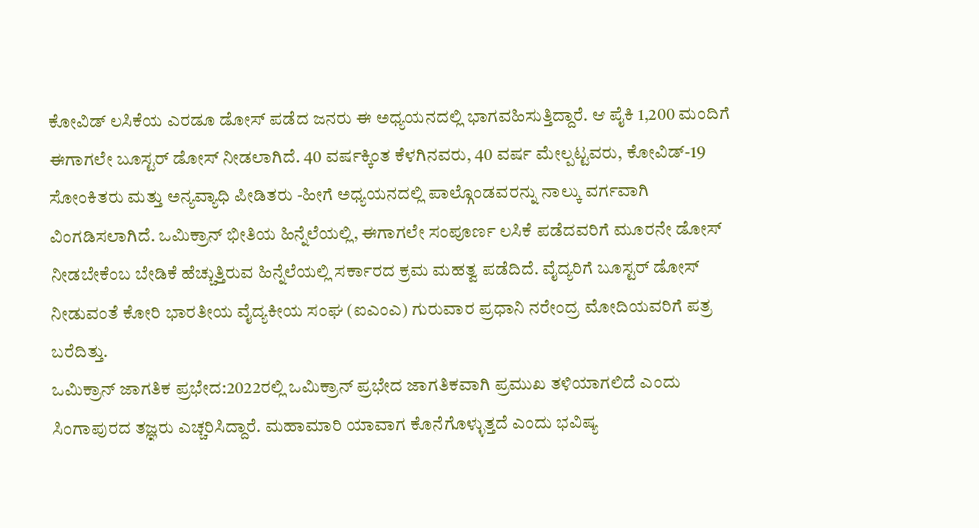ಕೋವಿಡ್ ಲಸಿಕೆಯ ಎರಡೂ ಡೋಸ್ ಪಡೆದ ಜನರು ಈ ಅಧ್ಯಯನದಲ್ಲಿ ಭಾಗವಹಿಸುತ್ತಿದ್ದಾರೆ. ಆ ಪೈಕಿ 1,200 ಮಂದಿಗೆ ಈಗಾಗಲೇ ಬೂಸ್ಟರ್ ಡೋಸ್ ನೀಡಲಾಗಿದೆ. 40 ವರ್ಷಕ್ಕಿಂತ ಕೆಳಗಿನವರು, 40 ವರ್ಷ ಮೇಲ್ಪಟ್ಟವರು, ಕೋವಿಡ್-19 ಸೋಂಕಿತರು ಮತ್ತು ಅನ್ಯವ್ಯಾಧಿ ಪೀಡಿತರು -ಹೀಗೆ ಅಧ್ಯಯನದಲ್ಲಿ ಪಾಲ್ಗೊಂಡವರನ್ನು ನಾಲ್ಕು ವರ್ಗವಾಗಿ ವಿಂಗಡಿಸಲಾಗಿದೆ. ಒಮಿಕ್ರಾನ್ ಭೀತಿಯ ಹಿನ್ನೆಲೆಯಲ್ಲಿ, ಈಗಾಗಲೇ ಸಂಪೂರ್ಣ ಲಸಿಕೆ ಪಡೆದವರಿಗೆ ಮೂರನೇ ಡೋಸ್ ನೀಡಬೇಕೆಂಬ ಬೇಡಿಕೆ ಹೆಚ್ಚುತ್ತಿರುವ ಹಿನ್ನೆಲೆಯಲ್ಲಿ ಸರ್ಕಾರದ ಕ್ರಮ ಮಹತ್ವ ಪಡೆದಿದೆ. ವೈದ್ಯರಿಗೆ ಬೂಸ್ಟರ್ ಡೋಸ್ ನೀಡುವಂತೆ ಕೋರಿ ಭಾರತೀಯ ವೈದ್ಯಕೀಯ ಸಂಘ (ಐಎಂಎ) ಗುರುವಾರ ಪ್ರಧಾನಿ ನರೇಂದ್ರ ಮೋದಿಯವರಿಗೆ ಪತ್ರ ಬರೆದಿತ್ತು.
ಒಮಿಕ್ರಾನ್ ಜಾಗತಿಕ ಪ್ರಭೇದ:2022ರಲ್ಲಿ ಒಮಿಕ್ರಾನ್ ಪ್ರಭೇದ ಜಾಗತಿಕವಾಗಿ ಪ್ರಮುಖ ತಳಿಯಾಗಲಿದೆ ಎಂದು ಸಿಂಗಾಪುರದ ತಜ್ಞರು ಎಚ್ಚರಿಸಿದ್ದಾರೆ. ಮಹಾಮಾರಿ ಯಾವಾಗ ಕೊನೆಗೊಳ್ಳುತ್ತದೆ ಎಂದು ಭವಿಷ್ಯ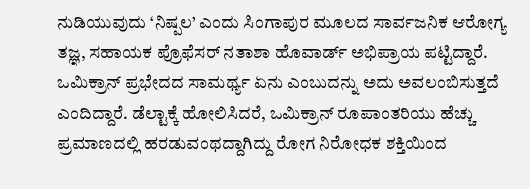ನುಡಿಯುವುದು ‘ನಿಷ್ಪಲ’ ಎಂದು ಸಿಂಗಾಪುರ ಮೂಲದ ಸಾರ್ವಜನಿಕ ಆರೋಗ್ಯ ತಜ್ಞ, ಸಹಾಯಕ ಪ್ರೊಫೆಸರ್ ನತಾಶಾ ಹೊವಾರ್ಡ್ ಅಭಿಪ್ರಾಯ ಪಟ್ಟಿದ್ದಾರೆ. ಒಮಿಕ್ರಾನ್ ಪ್ರಭೇದದ ಸಾಮರ್ಥ್ಯ ಏನು ಎಂಬುದನ್ನು ಅದು ಅವಲಂಬಿಸುತ್ತದೆ ಎಂದಿದ್ದಾರೆ. ಡೆಲ್ಟಾಕ್ಕೆ ಹೋಲಿಸಿದರೆ, ಒಮಿಕ್ರಾನ್ ರೂಪಾಂತರಿಯು ಹೆಚ್ಚು ಪ್ರಮಾಣದಲ್ಲಿ ಹರಡುವಂಥದ್ದಾಗಿದ್ದು ರೋಗ ನಿರೋಧಕ ಶಕ್ತಿಯಿಂದ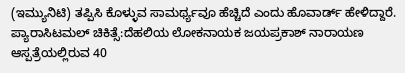(ಇಮ್ಯುನಿಟಿ) ತಪ್ಪಿಸಿ ಕೊಳ್ಳುವ ಸಾಮರ್ಥ್ಯವೂ ಹೆಚ್ಚಿದೆ ಎಂದು ಹೊವಾರ್ಡ್ ಹೇಳಿದ್ದಾರೆ.
ಪ್ಯಾರಾಸಿಟಮಲ್ ಚಿಕಿತ್ಸೆ:ದೆಹಲಿಯ ಲೋಕನಾಯಕ ಜಯಪ್ರಕಾಶ್ ನಾರಾಯಣ ಆಸ್ಪತ್ರೆಯಲ್ಲಿರುವ 40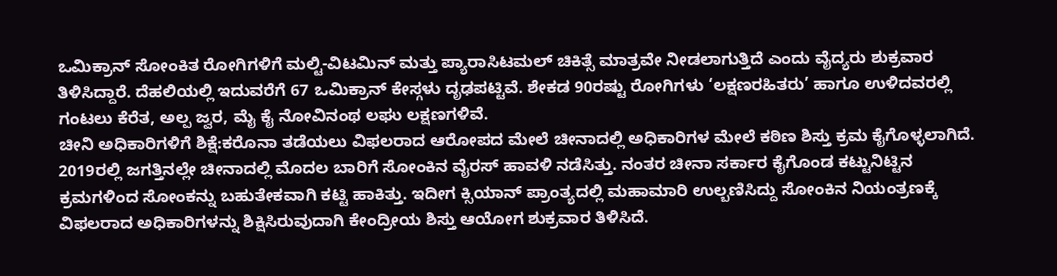ಒಮಿಕ್ರಾನ್ ಸೋಂಕಿತ ರೋಗಿಗಳಿಗೆ ಮಲ್ಟಿ-ವಿಟಮಿನ್ ಮತ್ತು ಪ್ಯಾರಾಸಿಟಮಲ್ ಚಿಕಿತ್ಸೆ ಮಾತ್ರವೇ ನೀಡಲಾಗುತ್ತಿದೆ ಎಂದು ವೈದ್ಯರು ಶುಕ್ರವಾರ ತಿಳಿಸಿದ್ದಾರೆ. ದೆಹಲಿಯಲ್ಲಿ ಇದುವರೆಗೆ 67 ಒಮಿಕ್ರಾನ್ ಕೇಸ್ಗಳು ದೃಢಪಟ್ಟಿವೆ. ಶೇಕಡ 90ರಷ್ಟು ರೋಗಿಗಳು ‘ಲಕ್ಷಣರಹಿತರು’ ಹಾಗೂ ಉಳಿದವರಲ್ಲಿ ಗಂಟಲು ಕೆರೆತ, ಅಲ್ಪ ಜ್ವರ, ಮೈ ಕೈ ನೋವಿನಂಥ ಲಘು ಲಕ್ಷಣಗಳಿವೆ.
ಚೀನಿ ಅಧಿಕಾರಿಗಳಿಗೆ ಶಿಕ್ಷೆ:ಕರೊನಾ ತಡೆಯಲು ವಿಫಲರಾದ ಆರೋಪದ ಮೇಲೆ ಚೀನಾದಲ್ಲಿ ಅಧಿಕಾರಿಗಳ ಮೇಲೆ ಕಠಿಣ ಶಿಸ್ತು ಕ್ರಮ ಕೈಗೊಳ್ಳಲಾಗಿದೆ. 2019ರಲ್ಲಿ ಜಗತ್ತಿನಲ್ಲೇ ಚೀನಾದಲ್ಲಿ ಮೊದಲ ಬಾರಿಗೆ ಸೋಂಕಿನ ವೈರಸ್ ಹಾವಳಿ ನಡೆಸಿತ್ತು. ನಂತರ ಚೀನಾ ಸರ್ಕಾರ ಕೈಗೊಂಡ ಕಟ್ಟುನಿಟ್ಟಿನ ಕ್ರಮಗಳಿಂದ ಸೋಂಕನ್ನು ಬಹುತೇಕವಾಗಿ ಕಟ್ಟಿ ಹಾಕಿತ್ತು. ಇದೀಗ ಕ್ಸಿಯಾನ್ ಪ್ರಾಂತ್ಯದಲ್ಲಿ ಮಹಾಮಾರಿ ಉಲ್ಬಣಿಸಿದ್ದು ಸೋಂಕಿನ ನಿಯಂತ್ರಣಕ್ಕೆ ವಿಫಲರಾದ ಅಧಿಕಾರಿಗಳನ್ನು ಶಿಕ್ಷಿಸಿರುವುದಾಗಿ ಕೇಂದ್ರೀಯ ಶಿಸ್ತು ಆಯೋಗ ಶುಕ್ರವಾರ ತಿಳಿಸಿದೆ.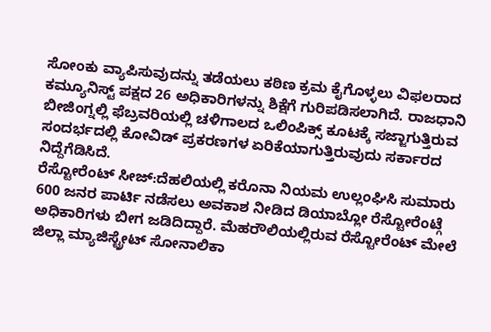ಸೋಂಕು ವ್ಯಾಪಿಸುವುದನ್ನು ತಡೆಯಲು ಕಠಿಣ ಕ್ರಮ ಕೈಗೊಳ್ಳಲು ವಿಫಲರಾದ ಕಮ್ಯೂನಿಸ್ಟ್ ಪಕ್ಷದ 26 ಅಧಿಕಾರಿಗಳನ್ನು ಶಿಕ್ಷೆಗೆ ಗುರಿಪಡಿಸಲಾಗಿದೆ. ರಾಜಧಾನಿ ಬೀಜಿಂಗ್ನಲ್ಲಿ ಫೆಬ್ರವರಿಯಲ್ಲಿ ಚಳಿಗಾಲದ ಒಲಿಂಪಿಕ್ಸ್ ಕೂಟಕ್ಕೆ ಸಜ್ಜಾಗುತ್ತಿರುವ ಸಂದರ್ಭದಲ್ಲಿ ಕೋವಿಡ್ ಪ್ರಕರಣಗಳ ಏರಿಕೆಯಾಗುತ್ತಿರುವುದು ಸರ್ಕಾರದ ನಿದ್ದೆಗೆಡಿಸಿದೆ.
ರೆಸ್ಟೋರೆಂಟ್ ಸೀಜ್:ದೆಹಲಿಯಲ್ಲಿ ಕರೊನಾ ನಿಯಮ ಉಲ್ಲಂಘಿಸಿ ಸುಮಾರು 600 ಜನರ ಪಾರ್ಟಿ ನಡೆಸಲು ಅವಕಾಶ ನೀಡಿದ ಡಿಯಾಬ್ಲೋ ರೆಸ್ಟೋರೆಂಟ್ಗೆ ಅಧಿಕಾರಿಗಳು ಬೀಗ ಜಡಿದಿದ್ದಾರೆ. ಮೆಹರೌಲಿಯಲ್ಲಿರುವ ರೆಸ್ಟೋರೆಂಟ್ ಮೇಲೆ ಜಿಲ್ಲಾ ಮ್ಯಾಜಿಸ್ಟ್ರೇಟ್ ಸೋನಾಲಿಕಾ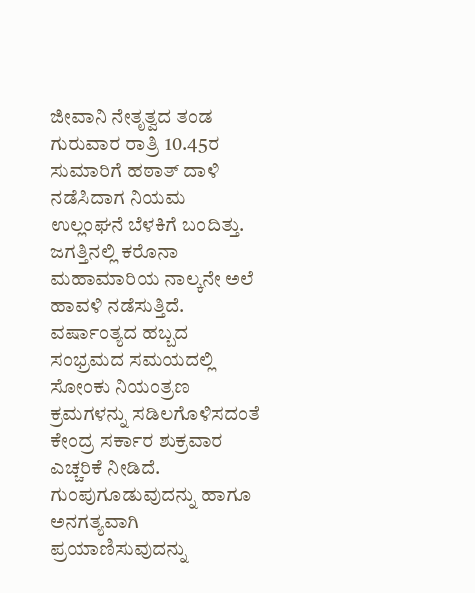ಜೀವಾನಿ ನೇತೃತ್ವದ ತಂಡ ಗುರುವಾರ ರಾತ್ರಿ 10.45ರ ಸುಮಾರಿಗೆ ಹಠಾತ್ ದಾಳಿ ನಡೆಸಿದಾಗ ನಿಯಮ ಉಲ್ಲಂಘನೆ ಬೆಳಕಿಗೆ ಬಂದಿತ್ತು.
ಜಗತ್ತಿನಲ್ಲಿ ಕರೊನಾ ಮಹಾಮಾರಿಯ ನಾಲ್ಕನೇ ಅಲೆ ಹಾವಳಿ ನಡೆಸುತ್ತಿದೆ. ವರ್ಷಾಂತ್ಯದ ಹಬ್ಬದ ಸಂಭ್ರಮದ ಸಮಯದಲ್ಲಿ ಸೋಂಕು ನಿಯಂತ್ರಣ ಕ್ರಮಗಳನ್ನು ಸಡಿಲಗೊಳಿಸದಂತೆ ಕೇಂದ್ರ ಸರ್ಕಾರ ಶುಕ್ರವಾರ ಎಚ್ಚರಿಕೆ ನೀಡಿದೆ. ಗುಂಪುಗೂಡುವುದನ್ನು ಹಾಗೂ ಅನಗತ್ಯವಾಗಿ ಪ್ರಯಾಣಿಸುವುದನ್ನು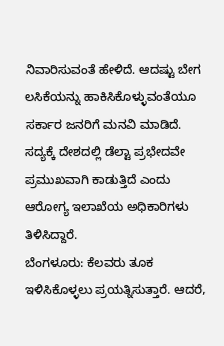ನಿವಾರಿಸುವಂತೆ ಹೇಳಿದೆ. ಆದಷ್ಟು ಬೇಗ ಲಸಿಕೆಯನ್ನು ಹಾಕಿಸಿಕೊಳ್ಳುವಂತೆಯೂ ಸರ್ಕಾರ ಜನರಿಗೆ ಮನವಿ ಮಾಡಿದೆ. ಸದ್ಯಕ್ಕೆ ದೇಶದಲ್ಲಿ ಡೆಲ್ಟಾ ಪ್ರಭೇದವೇ ಪ್ರಮುಖವಾಗಿ ಕಾಡುತ್ತಿದೆ ಎಂದು ಆರೋಗ್ಯ ಇಲಾಖೆಯ ಅಧಿಕಾರಿಗಳು ತಿಳಿಸಿದ್ದಾರೆ.
ಬೆಂಗಳೂರು: ಕೆಲವರು ತೂಕ ಇಳಿಸಿಕೊಳ್ಳಲು ಪ್ರಯತ್ನಿಸುತ್ತಾರೆ. ಆದರೆ,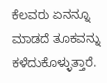ಕೆಲವರು ಏನನ್ನೂ ಮಾಡದೆ ತೂಕವನ್ನು ಕಳೆದುಕೊಳ್ಳುತ್ತಾರೆ.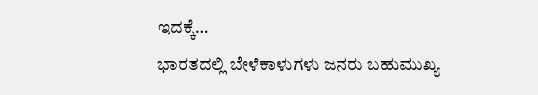ಇದಕ್ಕೆ…
ಭಾರತದಲ್ಲಿ ಬೇಳೆಕಾಳುಗಳು ಜನರು ಬಹುಮುಖ್ಯ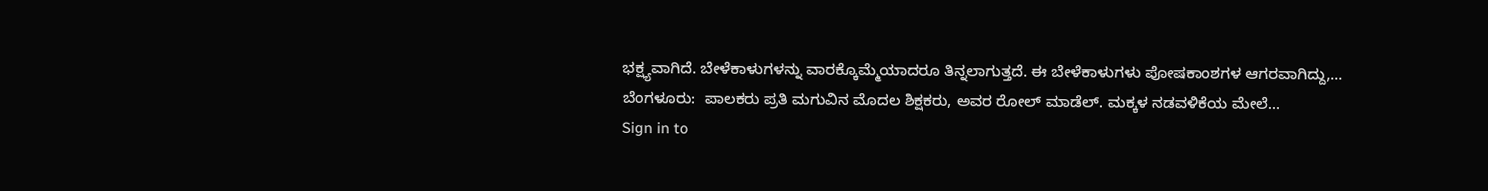ಭಕ್ಷ್ಯವಾಗಿದೆ. ಬೇಳೆಕಾಳುಗಳನ್ನು ವಾರಕ್ಕೊಮ್ಮೆಯಾದರೂ ತಿನ್ನಲಾಗುತ್ತದೆ. ಈ ಬೇಳೆಕಾಳುಗಳು ಪೋಷಕಾಂಶಗಳ ಆಗರವಾಗಿದ್ದು,…
ಬೆಂಗಳೂರು:  ಪಾಲಕರು ಪ್ರತಿ ಮಗುವಿನ ಮೊದಲ ಶಿಕ್ಷಕರು, ಅವರ ರೋಲ್ ಮಾಡೆಲ್. ಮಕ್ಕಳ ನಡವಳಿಕೆಯ ಮೇಲೆ…
Sign in to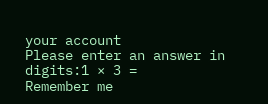your account
Please enter an answer in digits:1 × 3 =
Remember me